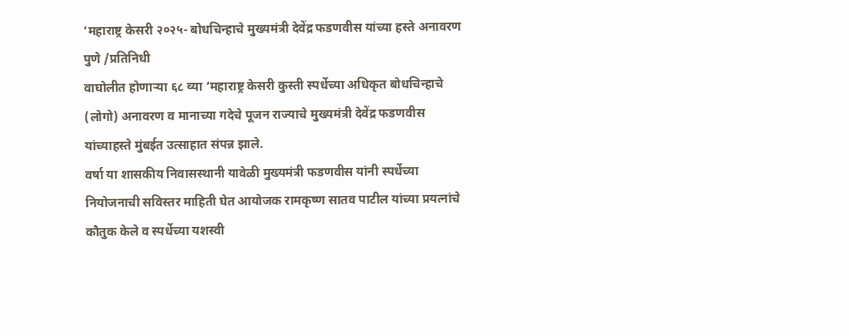‘महाराष्ट्र केसरी २०२५- बोधचिन्हाचे मुख्यमंत्री देवेंद्र फडणवीस यांच्या हस्ते अनावरण
पुणे /प्रतिनिधी
वाघोलीत होणाऱ्या ६८ व्या ‘महाराष्ट्र केसरी कुस्ती स्पर्धेच्या अधिकृत बोधचिन्हाचे (लोगो) अनावरण व मानाच्या गदेचे पूजन राज्याचे मुख्यमंत्री देवेंद्र फडणवीस यांच्याहस्ते मुंबईत उत्साहात संपन्न झाले.
वर्षा या शासकीय निवासस्थानी यावेळी मुख्यमंत्री फडणवीस यांनी स्पर्धेच्या नियोजनाची सविस्तर माहिती घेत आयोजक रामकृष्ण सातव पाटील यांच्या प्रयत्नांचे कौतुक केले व स्पर्धेच्या यशस्वी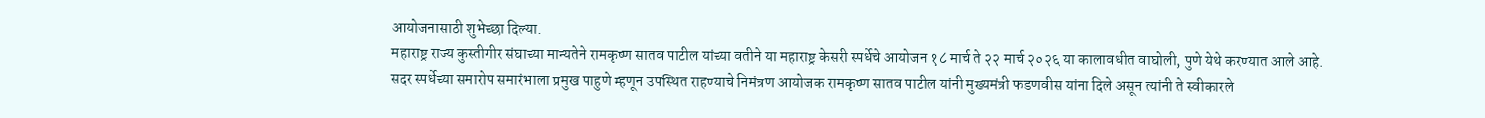आयोजनासाठी शुभेच्छा दिल्या.
महाराष्ट्र राज्य कुस्तीगीर संघाच्या मान्यतेने रामकृष्ण सातव पाटील यांच्या वतीने या महाराष्ट्र केसरी स्पर्धेचे आयोजन १८ मार्च ते २२ मार्च २०२६ या कालावधीत वाघोली, पुणे येथे करण्यात आले आहे.
सदर स्पर्धेच्या समारोप समारंभाला प्रमुख पाहुणे म्हणून उपस्थित राहण्याचे निमंत्रण आयोजक रामकृष्ण सातव पाटील यांनी मुख्यमंत्री फडणवीस यांना दिले असून त्यांनी ते स्वीकारले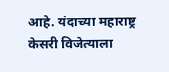आहे. यंदाच्या महाराष्ट्र केसरी विजेत्याला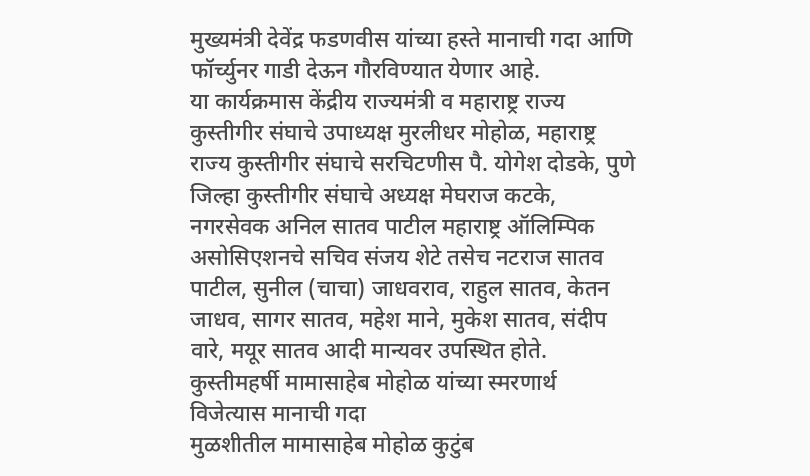मुख्यमंत्री देवेंद्र फडणवीस यांच्या हस्ते मानाची गदा आणि फॉर्च्युनर गाडी देऊन गौरविण्यात येणार आहे.
या कार्यक्रमास केंद्रीय राज्यमंत्री व महाराष्ट्र राज्य कुस्तीगीर संघाचे उपाध्यक्ष मुरलीधर मोहोळ, महाराष्ट्र राज्य कुस्तीगीर संघाचे सरचिटणीस पै. योगेश दोडके, पुणे जिल्हा कुस्तीगीर संघाचे अध्यक्ष मेघराज कटके, नगरसेवक अनिल सातव पाटील महाराष्ट्र ऑलिम्पिक असोसिएशनचे सचिव संजय शेटे तसेच नटराज सातव पाटील, सुनील (चाचा) जाधवराव, राहुल सातव, केतन जाधव, सागर सातव, महेश माने, मुकेश सातव, संदीप वारे, मयूर सातव आदी मान्यवर उपस्थित होते.
कुस्तीमहर्षी मामासाहेब मोहोळ यांच्या स्मरणार्थ विजेत्यास मानाची गदा
मुळशीतील मामासाहेब मोहोळ कुटुंब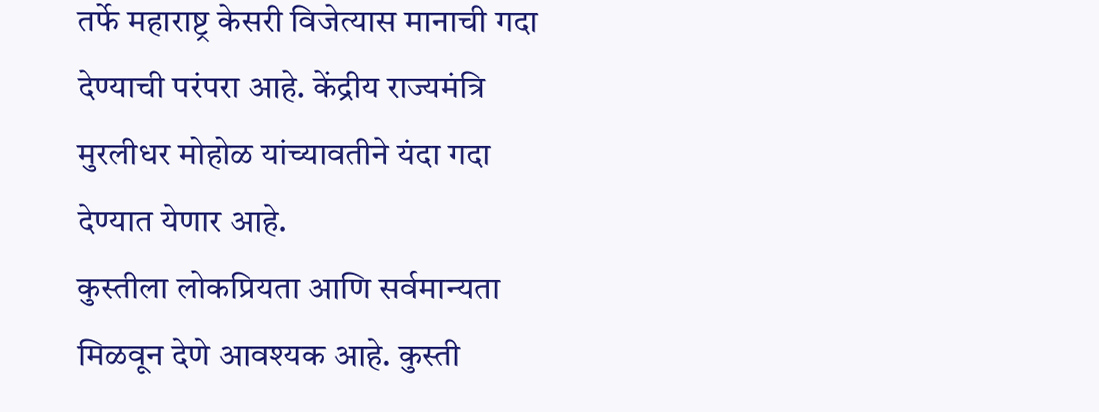तर्फे महाराष्ट्र केसरी विजेत्यास मानाची गदा देण्याची परंपरा आहे. केंद्रीय राज्यमंत्रि मुरलीधर मोहोळ यांच्यावतीने यंदा गदा देण्यात येणार आहे.
कुस्तीला लोकप्रियता आणि सर्वमान्यता मिळवून देणे आवश्यक आहे. कुस्ती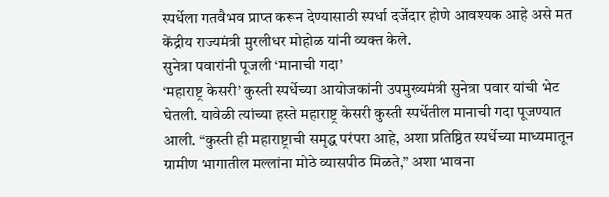स्पर्धेला गतवैभव प्राप्त करून देण्यासाठी स्पर्धा दर्जेदार होणे आवश्यक आहे असे मत केंद्रीय राज्यमंत्री मुरलीधर मोहोळ यांनी व्यक्त केले.
सुनेत्रा पवारांनी पूजली ‘मानाची गदा’
‘महाराष्ट्र केसरी’ कुस्ती स्पर्धेच्या आयोजकांनी उपमुख्यमंत्री सुनेत्रा पवार यांची भेट घेतली. यावेळी त्यांच्या हस्ते महाराष्ट्र केसरी कुस्ती स्पर्धेतील मानाची गदा पूजण्यात आली. “कुस्ती ही महाराष्ट्राची समृद्ध परंपरा आहे, अशा प्रतिष्ठित स्पर्धेच्या माध्यमातून ग्रामीण भागातील मल्लांना मोठे व्यासपीठ मिळते,” अशा भावना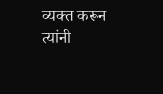व्यक्त करून त्यांनी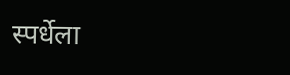स्पर्धेला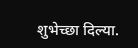शुभेच्छा दिल्या.